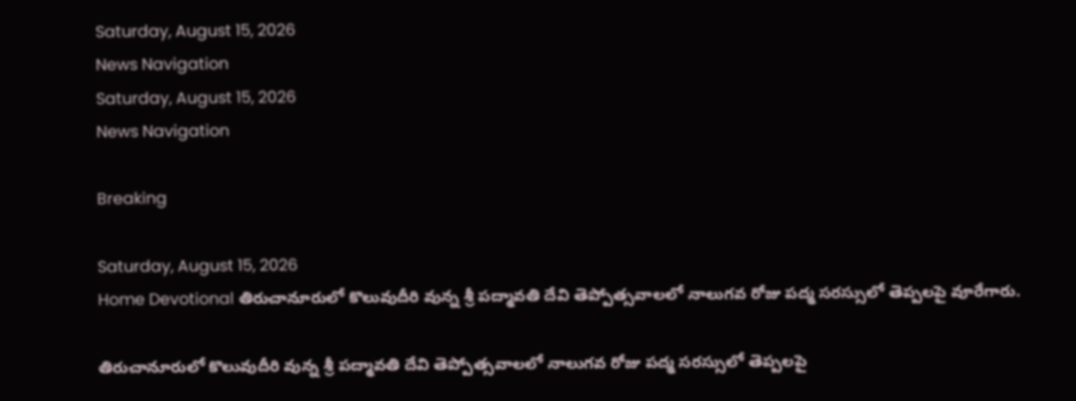Saturday, August 15, 2026
News Navigation
Saturday, August 15, 2026
News Navigation

Breaking

Saturday, August 15, 2026
Home Devotional తిరుచానూరులో కొలువుదీరి వున్న శ్రీ పద్మావతి దేవి తెప్పోత్సవాలలో నాలుగవ రోజు పద్మ సరస్సులో తెప్పలపై వూరేగారు.

తిరుచానూరులో కొలువుదీరి వున్న శ్రీ పద్మావతి దేవి తెప్పోత్సవాలలో నాలుగవ రోజు పద్మ సరస్సులో తెప్పలపై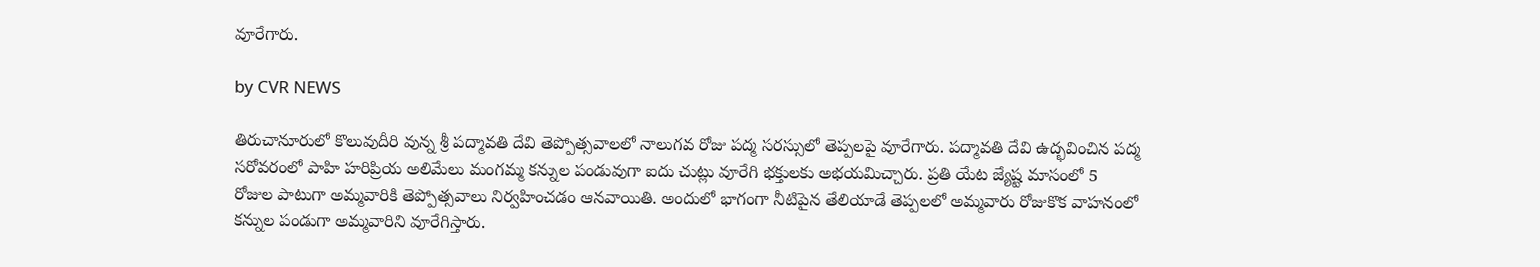వూరేగారు.

by CVR NEWS

తిరుచానూరులో కొలువుదీరి వున్న శ్రీ పద్మావతి దేవి తెప్పోత్సవాలలో నాలుగవ రోజు పద్మ సరస్సులో తెప్పలపై వూరేగారు. పద్మావతి దేవి ఉద్భవించిన పద్మ సరోవరంలో పాహి హరిప్రియ అలిమేలు మంగమ్మ కన్నుల పండువుగా ఐదు చుట్లు వూరేగి భక్తులకు అభయమిచ్చారు. ప్రతి యేట జ్యేష్ట మాసంలో 5 రోజుల పాటుగా అమ్మవారికి తెప్పోత్సవాలు నిర్వహించడం ఆనవాయితి. అందులో భాగంగా నీటిపైన తేలియాడే తెప్పలలో అమ్మవారు రోజుకొక వాహనంలో కన్నుల పండుగా అమ్మవారిని వూరేగిస్తారు.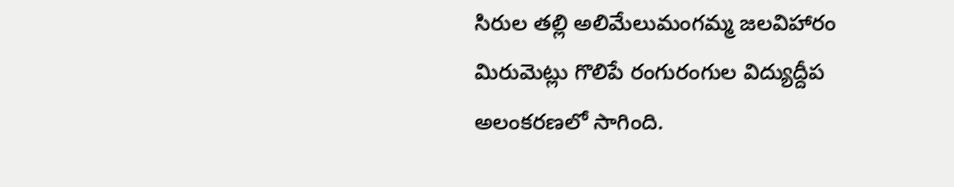సిరుల తల్లి అలిమేలుమంగమ్మ జలవిహారం మిరుమెట్లు గొలిపే రంగురంగుల విద్యుద్దీప అలంకరణలో సాగింది.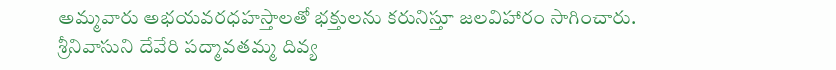అమ్మవారు అభయవరధహస్తాలతో భక్తులను కరునిస్తూ జలవిహారం సాగించారు.
శ్రీనివాసుని దేవేరి పద్మావతమ్మ దివ్య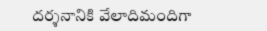దర్శనానికి వేలాదిమందిగా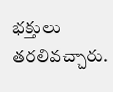భక్తులు తరలివచ్చారు.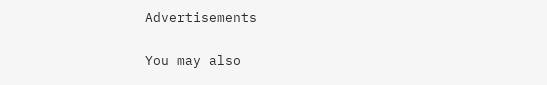Advertisements

You may also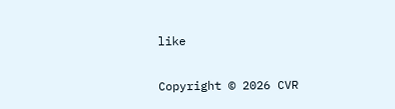like

Copyright © 2026 CVR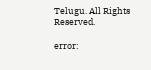Telugu. All Rights Reserved.

error: